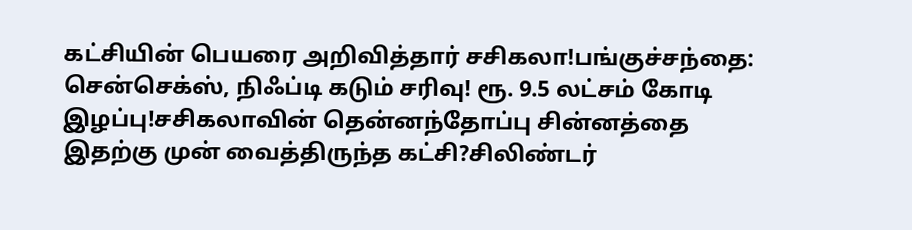கட்சியின் பெயரை அறிவித்தார் சசிகலா!பங்குச்சந்தை: சென்செக்ஸ், நிஃப்டி கடும் சரிவு! ரூ. 9.5 லட்சம் கோடி இழப்பு!சசிகலாவின் தென்னந்தோப்பு சின்னத்தை இதற்கு முன் வைத்திருந்த கட்சி?சிலிண்டர்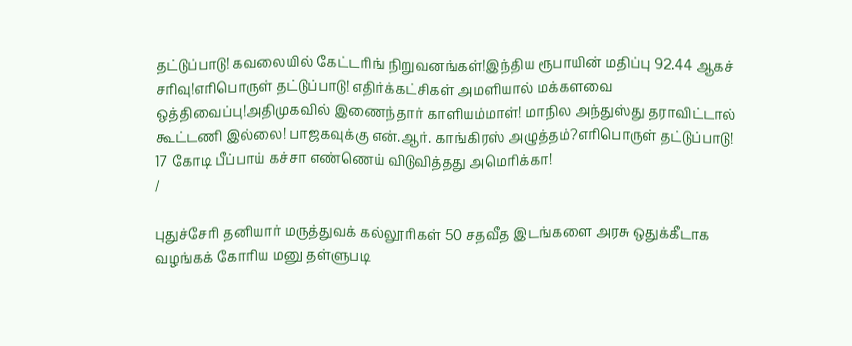தட்டுப்பாடு! கவலையில் கேட்டரிங் நிறுவனங்கள்!இந்திய ரூபாயின் மதிப்பு 92.44 ஆகச் சரிவு!எரிபொருள் தட்டுப்பாடு! எதிர்க்கட்சிகள் அமளியால் மக்களவை ஒத்திவைப்பு!அதிமுகவில் இணைந்தார் காளியம்மாள்! மாநில அந்துஸ்து தராவிட்டால் கூட்டணி இல்லை! பாஜகவுக்கு என்.ஆர். காங்கிரஸ் அழுத்தம்?எரிபொருள் தட்டுப்பாடு! 17 கோடி பீப்பாய் கச்சா எண்ணெய் விடுவித்தது அமெரிக்கா!
/

புதுச்சேரி தனியார் மருத்துவக் கல்லூரிகள் 50 சதவீத இடங்களை அரசு ஒதுக்கீடாக வழங்கக் கோரிய மனு தள்ளுபடி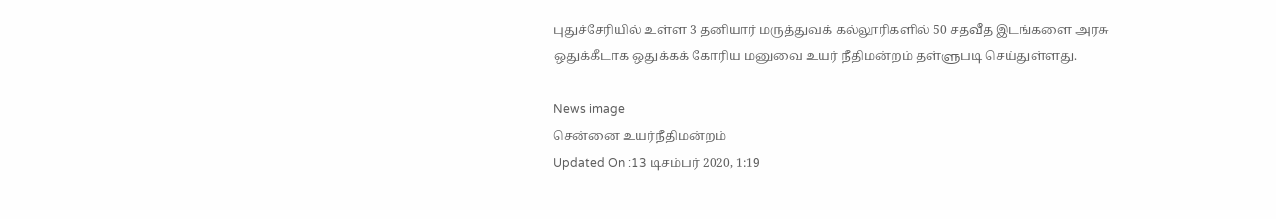புதுச்சேரியில் உள்ள 3 தனியார் மருத்துவக் கல்லூரிகளில் 50 சதவீத இடங்களை அரசு ஒதுக்கீடாக ஒதுக்கக் கோரிய மனுவை உயர் நீதிமன்றம் தள்ளுபடி செய்துள்ளது.

News image
சென்னை உயர்நீதிமன்றம்
Updated On :13 டிசம்பர் 2020, 1:19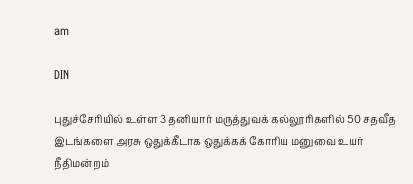am

DIN

புதுச்சேரியில் உள்ள 3 தனியார் மருத்துவக் கல்லூரிகளில் 50 சதவீத இடங்களை அரசு ஒதுக்கீடாக ஒதுக்கக் கோரிய மனுவை உயர் நீதிமன்றம்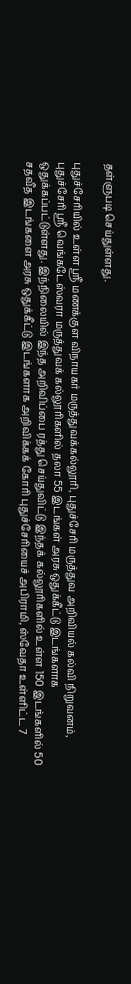தள்ளுபடி செய்துள்ளது.

புதுச்சேரியில் உள்ள ஸ்ரீ மணக்குள விநாயகர் மருத்துவக்கல்லூரி, புதுச்சேரி மருத்துவ அறிவியல் கல்வி நிறுவனம், புதுச்சேரி ஸ்ரீ வெங்கடேஸ்வரா மருத்துவக் கல்லூரிகளில் தலா 55 இடங்கள் அரசு ஒதுக்கீட்டு இடங்களாக ஒதுக்கப்பட்டுள்ளது. இந்நிலையில் இந்த அறிவிப்பை ரத்து செய்துவிட்டு இந்தக் கல்லூரிகளில் உள்ள 150 இடங்களில் 50 சதவீத இடங்களை அரசு ஒதுக்கீட்டு இடங்களாக அறிவிக்கக் கோரி புதுச்சேரியைச் அபிராமி, ஸ்வேதா உள்ளிட்ட 7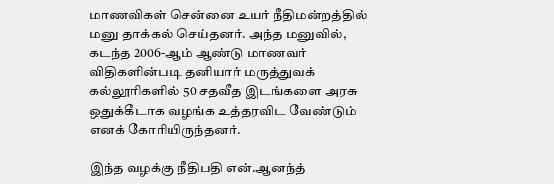மாணவிகள் சென்னை உயர் நீதிமன்றத்தில் மனு தாக்கல் செய்தனர். அந்த மனுவில், கடந்த 2006-ஆம் ஆண்டு மாணவர் விதிகளின்படி தனியார் மருத்துவக் கல்லூரிகளில் 50 சதவீத இடங்களை அரசு ஒதுக்கீடாக வழங்க உத்தரவிட வேண்டும் எனக் கோரியிருந்தனர்.

இந்த வழக்கு நீதிபதி என்.ஆனந்த்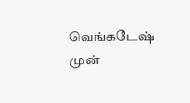வெங்கடேஷ் முன்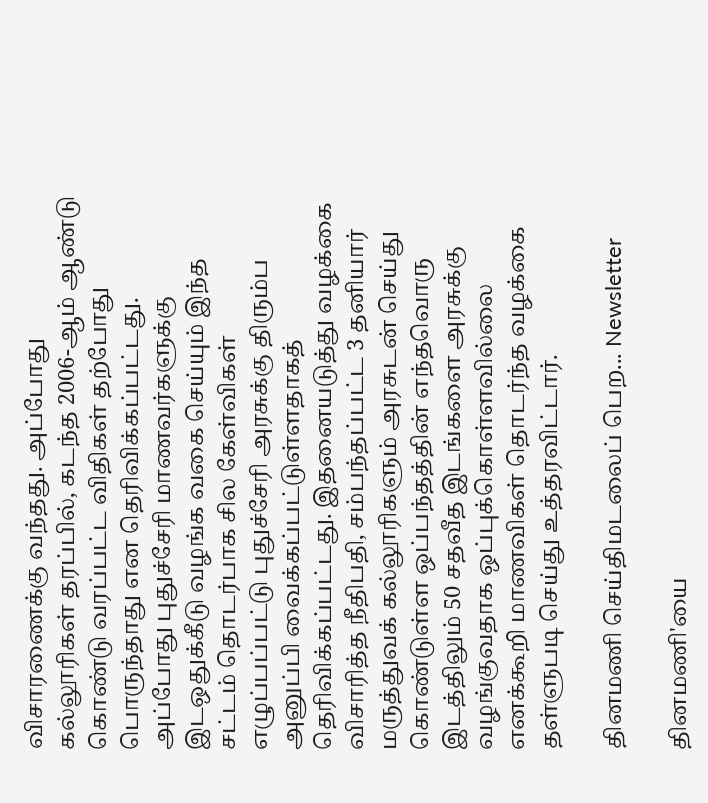விசாரணைக்கு வந்தது. அப்போது கல்லூரிகள் தரப்பில், கடந்த 2006-ஆம் ஆண்டு கொண்டு வரப்பட்ட விதிகள் தற்போது பொருந்தாது என தெரிவிக்கப்பட்டது. அப்போது புதுச்சேரி மாணவர்களுக்கு இடஒதுக்கீடு வழங்க வகை செய்யும் இந்த சட்டம் தொடர்பாக சில கேள்விகள் எழுப்பப்பட்டு புதுச்சேரி அரசுக்கு திரும்ப அனுப்பி வைக்கப்பட்டுள்ளதாகத் தெரிவிக்கப்பட்டது. இதனையடுத்து வழக்கை விசாரித்த நீதிபதி, சம்பந்தப்பட்ட 3 தனியார் மருத்துவக் கல்லூரிகளும் அரசுடன் செய்து கொண்டுள்ள ஒப்பந்தத்தின் எந்தவொரு இடத்திலும் 50 சதவீத இடங்களை அரசுக்கு வழங்குவதாக ஒப்புக்கொள்ளவில்லை எனக்கூறி மாணவிகள் தொடர்ந்த வழக்கை தள்ளுபடி செய்து உத்தரவிட்டார்.

தினமணி செய்திமடலைப் பெற... Newsletter

தினமணி'யை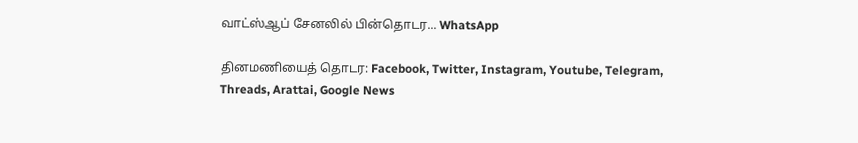வாட்ஸ்ஆப் சேனலில் பின்தொடர... WhatsApp

தினமணியைத் தொடர: Facebook, Twitter, Instagram, Youtube, Telegram, Threads, Arattai, Google News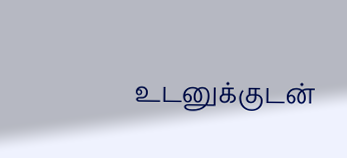உடனுக்குடன்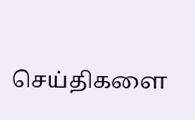செய்திகளை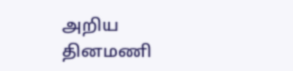அறிய தினமணி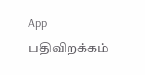App பதிவிறக்கம்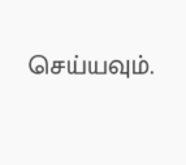செய்யவும்.